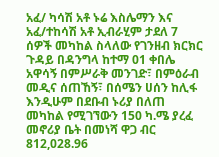አፈ/ ካሳሽ አቶ ኑሬ እስሌማን እና አፈ/ተከሳሽ አቶ ኢብራሂም ታደለ 7 ሰዎች መካከል ስላለው የገንዘብ ክርክር ጉዳይ በዳንግላ ከተማ 01 ቀበሌ አዋሳኝ በምሥራቅ መንገድ፣ በምዕራብ መዲና ሰጠኸኝ፣ በሰሜን ሀሰን ከሊፋ እንዲሁም በደቡብ ኑሪያ በለጠ መካከል የሚገኘውን 150 ካ.ሜ ያረፈ መኖሪያ ቤት በመነሻ ዋጋ ብር 812,028.96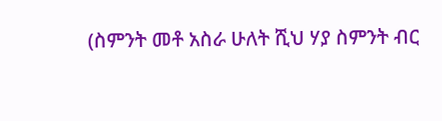(ስምንት መቶ አስራ ሁለት ሺህ ሃያ ስምንት ብር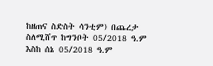ከዘጠና ስድስት ሳንቲም) በጨረታ ስለሚሸጥ ከግንቦት 05/2018 ዓ.ም እስከ ሰኔ 05/2018 ዓ.ም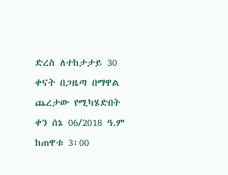ድረስ ለተከታታይ 30 ቀናት በጋዜጣ በማዋል ጨረታው የሚካሄድበት ቀን ሰኔ 06/2018 ዓ.ም ከጠዋቱ 3፡00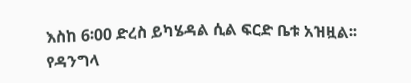እስከ 6፡00 ድረስ ይካሄዳል ሲል ፍርድ ቤቱ አዝዟል፡፡
የዳንግላ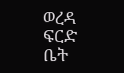ወረዳ ፍርድ ቤት